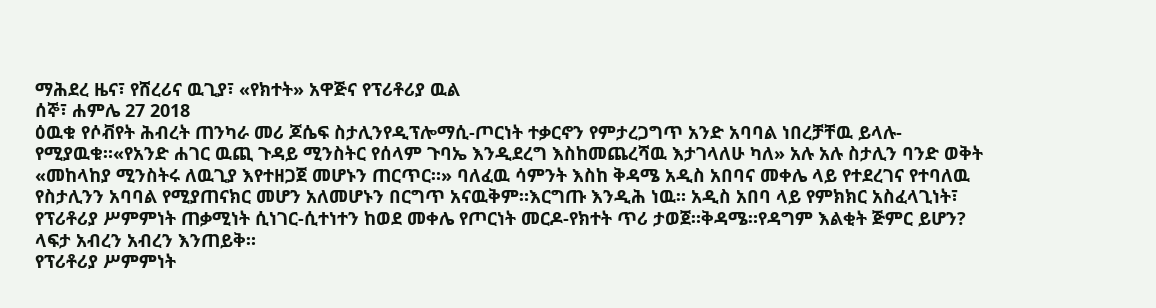ማሕደረ ዜና፣ የሸረሪና ዉጊያ፣ «የክተት» አዋጅና የፕሪቶሪያ ዉል
ሰኞ፣ ሐምሌ 27 2018
ዕዉቁ የሶቭየት ሕብረት ጠንካራ መሪ ጆሴፍ ስታሊንየዲፕሎማሲ-ጦርነት ተቃርኖን የምታረጋግጥ አንድ አባባል ነበረቻቸዉ ይላሉ-የሚያዉቁ።«የአንድ ሐገር ዉጪ ጉዳይ ሚንስትር የሰላም ጉባኤ እንዲደረግ እስከመጨረሻዉ እታገላለሁ ካለ» አሉ አሉ ስታሊን ባንድ ወቅት «መከላከያ ሚንስትሩ ለዉጊያ እየተዘጋጀ መሆኑን ጠርጥር።» ባለፈዉ ሳምንት እስከ ቅዳሜ አዲስ አበባና መቀሌ ላይ የተደረገና የተባለዉ የስታሊንን አባባል የሚያጠናክር መሆን አለመሆኑን በርግጥ አናዉቅም።እርግጡ እንዲሕ ነዉ። አዲስ አበባ ላይ የምክክር አስፈላጊነት፣ የፕሪቶሪያ ሥምምነት ጠቃሚነት ሲነገር-ሲተነተን ከወደ መቀሌ የጦርነት መርዶ-የክተት ጥሪ ታወጀ።ቅዳሜ።የዳግም እልቂት ጅምር ይሆን? ላፍታ አብረን አብረን እንጠይቅ።
የፕሪቶሪያ ሥምምነት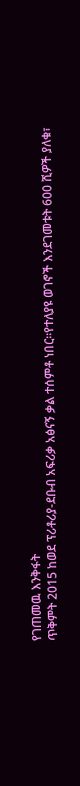የገጠመዉ እንቅፋት
ጥቅምት 2015 ከወደ ፕሪቶሪያ-ደቡብ አፍሪቃ አፅናኝ ቃል ተሰምቶ ነበር።የተለያዩ ወገኖች እንደገመቱት 600 ሺዎች ያለቁ፣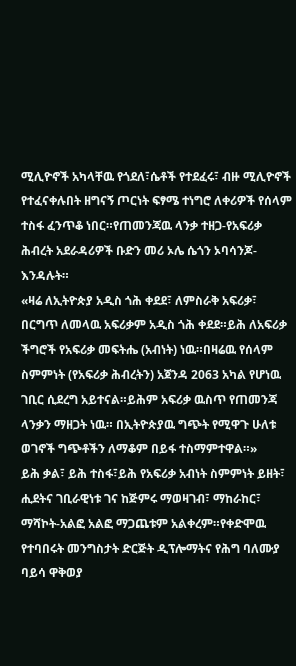ሚሊዮኖች አካላቸዉ የጎደለ፣ሴቶች የተደፈሩ፣ ብዙ ሚሊዮኖች የተፈናቀሉበት ዘግናኝ ጦርነት ፍፃሜ ተነግሮ ለቀሪዎች የሰላም ተስፋ ፈንጥቆ ነበር።የጠመንጃዉ ላንቃ ተዘጋ-የአፍሪቃ ሕብረት አደራዳሪዎች ቡድን መሪ ኦሌ ሴጎን ኦባሳንጆ-እንዳሉት።
«ዛሬ ለኢትዮጵያ አዲስ ጎሕ ቀደደ፣ ለምስራቅ አፍሪቃ፣ በርግጥ ለመላዉ አፍሪቃም አዲስ ጎሕ ቀደደ።ይሕ ለአፍሪቃ ችግሮች የአፍሪቃ መፍትሔ (አብነት) ነዉ።በዛሬዉ የሰላም ስምምነት (የአፍሪቃ ሕብረትን) አጀንዳ 2063 አካል የሆነዉ ገቢር ሲደረግ አይተናል።ይሕም አፍሪቃ ዉስጥ የጠመንጃ ላንቃን ማዘጋት ነዉ። በኢትዮጵያዉ ግጭት የሚዋጉ ሁለቱ ወገኖች ግጭቶችን ለማቆም በይፋ ተስማምተዋል።»
ይሕ ቃል፣ ይሕ ተስፋ፣ይሕ የአፍሪቃ አብነት ስምምነት ይዘት፣ ሒደትና ገቢራዊነቱ ገና ከጅምሩ ማወዛገብ፣ ማከራከር፣ ማሻኮት-አልፎ አልፎ ማጋጨቱም አልቀረም።የቀድሞዉ የተባበሩት መንግስታት ድርጅት ዲፕሎማትና የሕግ ባለሙያ ባይሳ ዋቅወያ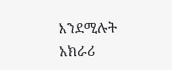እንደሚሉት አክራሪ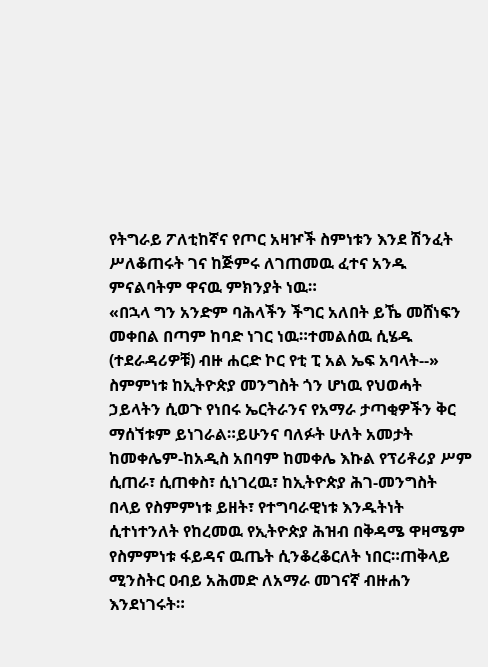የትግራይ ፖለቲከኛና የጦር አዛዦች ስምነቱን እንደ ሽንፈት ሥለቆጠሩት ገና ከጅምሩ ለገጠመዉ ፈተና አንዱ ምናልባትም ዋናዉ ምክንያት ነዉ።
«በኋላ ግን አንድም ባሕላችን ችግር አለበት ይኼ መሸነፍን መቀበል በጣም ከባድ ነገር ነዉ።ተመልሰዉ ሲሄዱ (ተደራዳሪዎቹ) ብዙ ሐርድ ኮር የቲ ፒ አል ኤፍ አባላት--»
ስምምነቱ ከኢትዮጵያ መንግስት ጎን ሆነዉ የህወሓት ኃይላትን ሲወጉ የነበሩ ኤርትራንና የአማራ ታጣቂዎችን ቅር ማሰኘቱም ይነገራል።ይሁንና ባለፉት ሁለት አመታት ከመቀሌም-ከአዲስ አበባም ከመቀሌ እኩል የፕሪቶሪያ ሥም ሲጠራ፣ ሲጠቀስ፣ ሲነገረዉ፣ ከኢትዮጵያ ሕገ-መንግስት በላይ የስምምነቱ ይዘት፣ የተግባራዊነቱ እንዱትነት ሲተነተንለት የከረመዉ የኢትዮጵያ ሕዝብ በቅዳሜ ዋዛሜም የስምምነቱ ፋይዳና ዉጤት ሲንቆረቆርለት ነበር።ጠቅላይ ሚንስትር ዐብይ አሕመድ ለአማራ መገናኛ ብዙሐን እንደነገሩት።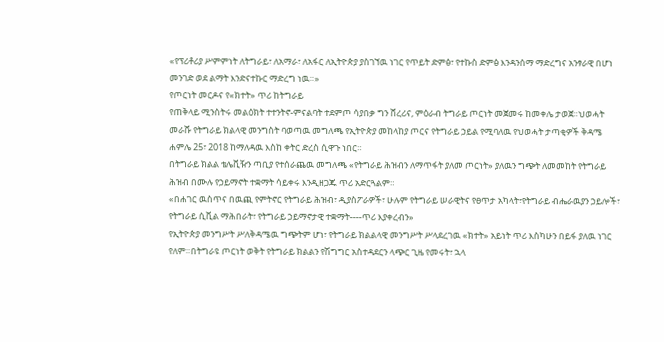«የፕሪቶሪያ ሥምምነት ለትግራይ፣ ለአማራ፣ ለአፋር ለኢትዮጵያ ያስገኘዉ ነገር የጥይት ድምፅ፣ የተኩስ ድምፅ እንዳንሰማ ማድረግና አንፃራዊ በሆነ መንገድ ወደ ልማት እንድናተኩር ማድረግ ነዉ።»
የጦርነት መርዶና የ«ክተት» ጥሪ ከትግራይ
የጠቅላይ ሚንስትሩ መልዕክት ተተንትኖ-ምናልባት ተደምጦ ሳያበቃ ግን ሸረሪና, ምዕራብ ትግራይ ጦርነት መጀመሩ ከመቀሌ ታወጀ።ህወሓት መራሹ የትግራይ ክልላዊ መንግስት ባወጣዉ መግለጫ የኢትዮጵያ መከላከያ ጦርና የትግራይ ኃይል የሚባለዉ የህወሓት ታጣቂዎች ቅዳሜ ሐምሌ 25፣ 2018 ከማለዳዉ እስከ ቀትር ድረስ ሲዋጉ ነበር።
በትግራይ ክልል ቴሌቪዥን ጣቢያ የተሰራጨዉ መግለጫ «የትግራይ ሕዝብን ለማጥፋት ያለመ ጦርነት» ያለዉን ግጭት ለመመከት የትግራይ ሕዝብ በሙሉ የኃይማኖት ተቋማት ሳይቀሩ እንዲዘጋጁ ጥሪ አድርጓልም።
«በሐገር ዉስጥና በዉጪ የምትኖር የትግራይ ሕዝብ፣ ዲያስፖራዎች፣ ሁሉም የትግራይ ሠራዊትና የፀጥታ አካላት፣የትግራይ ብሔራዉያን ኃይሎች፣ የትግራይ ሲቪል ማሕበራት፣ የትግራይ ኃይማኖታዊ ተቋማት----ጥሪ እያቀረብን»
የኢትዮጵያ መንግሥት ሥለቅዳሜዉ ግጭትም ሆነ፣ የትግራይ ክልልላዊ መንግሥት ሥላደረገዉ «ክተት» አይነት ጥሪ እስካሁን በይፋ ያለዉ ነገር የለም።በትግራዩ ጦርነት ወቅት የትግራይ ክልልን የሽግግር አስተዳደርን ላጭር ጊዜ የመሩት፣ ኋላ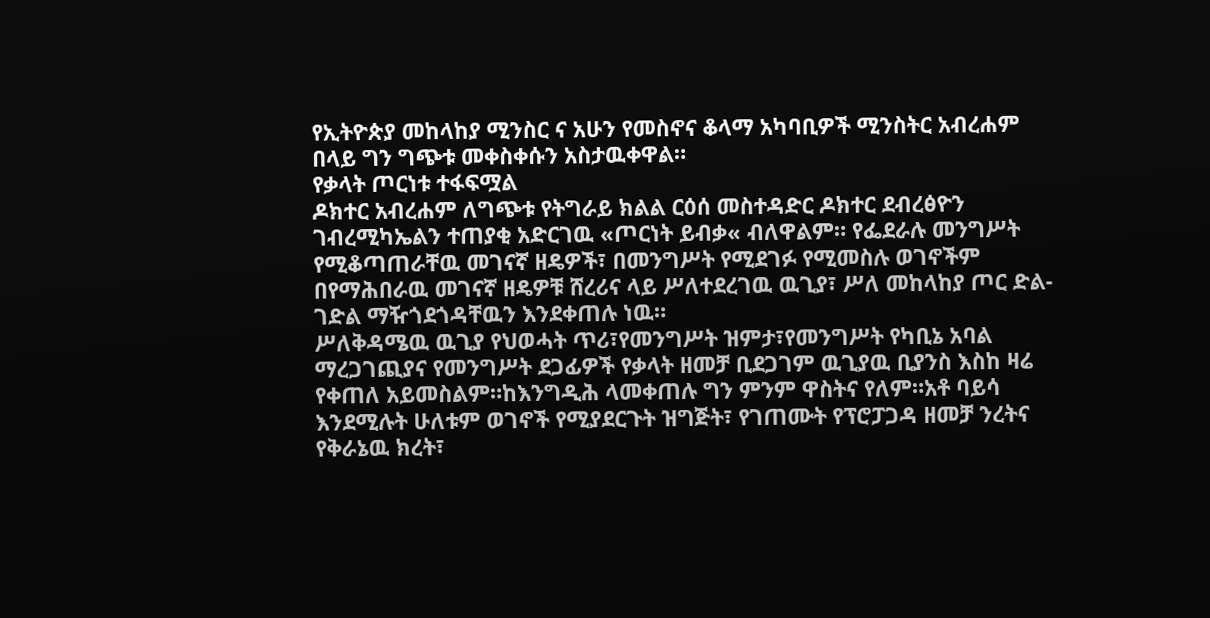የኢትዮጵያ መከላከያ ሚንስር ና አሁን የመስኖና ቆላማ አካባቢዎች ሚንስትር አብረሐም በላይ ግን ግጭቱ መቀስቀሱን አስታዉቀዋል።
የቃላት ጦርነቱ ተፋፍሟል
ዶክተር አብረሐም ለግጭቱ የትግራይ ክልል ርዕሰ መስተዳድር ዶክተር ደብረፅዮን ገብረሚካኤልን ተጠያቂ አድርገዉ «ጦርነት ይብቃ« ብለዋልም። የፌደራሉ መንግሥት የሚቆጣጠራቸዉ መገናኛ ዘዴዎች፣ በመንግሥት የሚደገፉ የሚመስሉ ወገኖችም በየማሕበራዉ መገናኛ ዘዴዎቹ ሸረሪና ላይ ሥለተደረገዉ ዉጊያ፣ ሥለ መከላከያ ጦር ድል-ገድል ማዥጎደጎዳቸዉን እንደቀጠሉ ነዉ።
ሥለቅዳሜዉ ዉጊያ የህወሓት ጥሪ፣የመንግሥት ዝምታ፣የመንግሥት የካቢኔ አባል ማረጋገጪያና የመንግሥት ደጋፊዎች የቃላት ዘመቻ ቢደጋገም ዉጊያዉ ቢያንስ እስከ ዛሬ የቀጠለ አይመስልም።ከእንግዲሕ ላመቀጠሉ ግን ምንም ዋስትና የለም።አቶ ባይሳ እንደሚሉት ሁለቱም ወገኖች የሚያደርጉት ዝግጅት፣ የገጠሙት የፕሮፓጋዳ ዘመቻ ንረትና የቅራኔዉ ክረት፣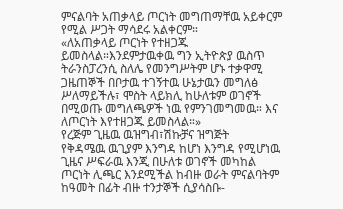ምናልባት አጠቃላይ ጦርነት መግጠማቸዉ አይቀርም የሚል ሥጋት ማሳደሩ አልቀርም።
«ለአጠቃላይ ጦርነት የተዘጋጁ ይመስላል።እንደምታዉቀዉ ግን ኢትዮጵያ ዉስጥ ትራንስፓረንሲ ስለሌ የመንግሥትም ሆኑ ተቃዋሚ ጋዜጠኞች በቦታዉ ተገኝተዉ ሁኔታዉን መግለፅ ሥለማይችሉ፣ ሞስት ላይክሊ ከሁለቱም ወገኖች በሚወጡ መግለጫዎች ነዉ የምንገመግመዉ። እና ለጦርነት እየተዘጋጁ ይመስላል።»
የረጅም ጊዜዉ ዉዝግብ፣ሽኩቻና ዝግጅት
የቅዳሜዉ ዉጊያም እንግዳ ከሆነ እንግዳ የሚሆነዉ ጊዜና ሥፍራዉ እንጂ በሁለቱ ወገኖች መካከል ጦርነት ሊጫር እንደሚችል ከብዙ ወራት ምናልባትም ከዓመት በፊት ብዙ ተንታኞች ሲያሳስቡ-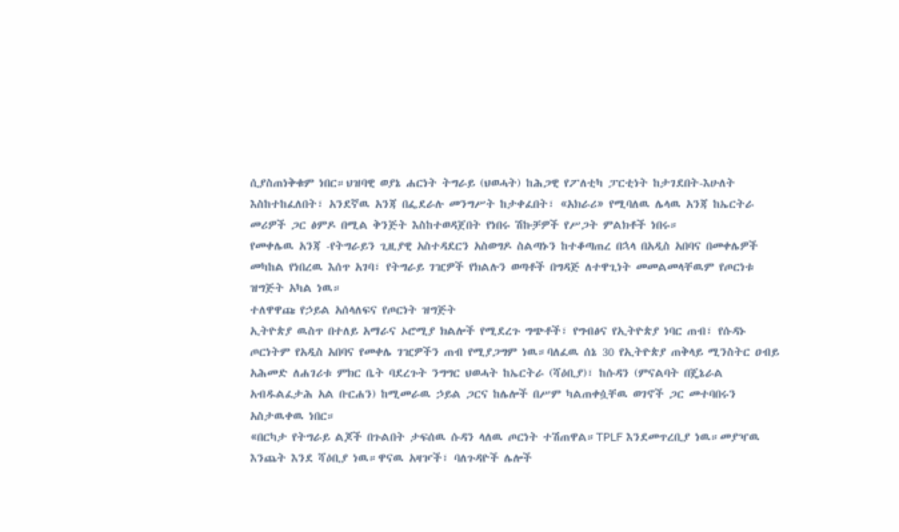ሲያስጠነቅቁም ነበር።ህዝባዊ ወያኔ ሐርነት ትግራይ (ህወሓት) ከሕጋዊ የፖለቲካ ፓርቲነት ከታገደበት-እሁለት እስከተከፈለበት፣ አንደኛዉ አንጃ በፌደራሉ መንግሥት ከታቀፈበት፣ «አክራሪ» የሚባለዉ ሌላዉ አንጃ ከኤርትራ መሪዎች ጋር ፅምዶ በሚል ቅንጅት እስከተወዳጀበት የነበሩ ሽኩቻዎች የሥጋት ምልክቶች ነበሩ።
የመቀሌዉ አንጃ -የትግራይን ጊዚያዊ አስተዳደርን አስወግዶ ስልጣኑን ከተቆጣጠረ በኋላ በአዲስ አበባና በመቀሌዎች መካከል የነበረዉ እሰጥ አገባ፣ የትግራይ ገዢዎች የክልሉን ወጣቶች በግዳጅ ለተዋጊነት መመልመላቸዉም የጦርነቱ ዝግጅት አካል ነዉ።
ተለዋዋጩ የኃይል አሰላለፍና የጦርነት ዝግጅት
ኢትዮጵያ ዉስጥ በተለይ አማራና ኦሮሚያ ክልሎች የሚደረጉ ግጭቶች፣ የግብፅና የኢትዮጵያ ነባር ጠብ፣ የሱዳኑ ጦርነትም የአዲስ አበባና የመቀሌ ገዢዎችን ጠብ የሚያጋግም ነዉ።ባለፈዉ ሰኔ 30 የኢትዮጵያ ጠቅላይ ሚንስትር ዐብይ አሕመድ ለሐገሪቱ ምክር ቤት ባደረጉት ንግግር ህወሓት ከኤርትራ (ሻዕቢያ)፣ ከሱዳን (ምናልባት በጄኔራል አብዱልፈታሕ አል ቡርሐን) ከሚመራዉ ኃይል ጋርና ከሌሎች በሥም ካልጠቀሷቸዉ ወገኖች ጋር መተባበሩን አስታዉቀዉ ነበር።
«በርካታ የትግራይ ልጆች በጉልበት ታፍሰዉ ሱዳን ላለዉ ጦርነት ተሽጠዋል።TPLF እንደመጥረቢያ ነዉ።መያዣዉ እንጨት እንደ ሻዕቢያ ነዉ።ዋናዉ አዛዦች፣ ባለጉዳዮች ሌሎች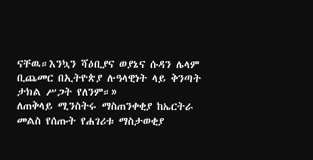ናቸዉ።እንኳን ሻዕቢያና ወያኔና ሱዳን ሌላም ቢጨመር በኢትዮጵያ ሉዓላዊነት ላይ ቅንጣት ታክል ሥጋት የለንም።»
ለጠቅላይ ሚንስትሩ ማስጠንቀቂያ ከኤርትራ መልስ የሰጡት የሐገሪቱ ማስታወቂያ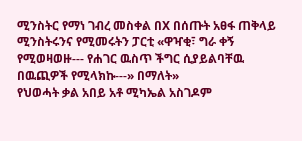ሚንስትር የማነ ገብረ መስቀል በX በሰጡት አፀፋ ጠቅላይ ሚንስትሩንና የሚመሩትን ፓርቲ «ዋዣቂ፣ ግራ ቀኝ የሚወዛወዙ--- የሐገር ዉስጥ ችግር ሲያይልባቸዉ በዉጪዎች የሚላክኩ---» በማለት»
የህወሓት ቃል አበይ አቶ ሚካኤል አስገዶም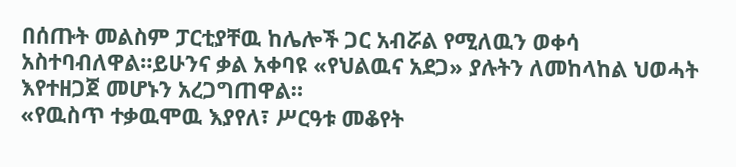በሰጡት መልስም ፓርቲያቸዉ ከሌሎች ጋር አብሯል የሚለዉን ወቀሳ አስተባብለዋል።ይሁንና ቃል አቀባዩ «የህልዉና አደጋ» ያሉትን ለመከላከል ህወሓት እየተዘጋጀ መሆኑን አረጋግጠዋል።
«የዉስጥ ተቃዉሞዉ እያየለ፣ ሥርዓቱ መቆየት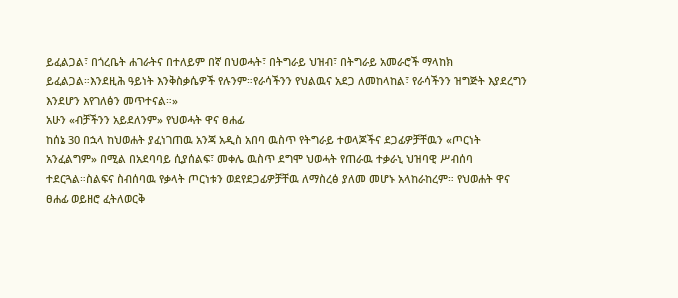ይፈልጋል፣ በጎረቤት ሐገራትና በተለይም በኛ በህወሓት፣ በትግራይ ህዝብ፣ በትግራይ አመራሮች ማላከክ ይፈልጋል።እንደዚሕ ዓይነት እንቅስቃሴዎች የሉንም።የራሳችንን የህልዉና አደጋ ለመከላከል፣ የራሳችንን ዝግጅት እያደረግን እንደሆን እየገለፅን መጥተናል።»
አሁን «ብቻችንን አይደለንም» የህወሓት ዋና ፀሐፊ
ከሰኔ 30 በኋላ ከህወሐት ያፈነገጠዉ አንጃ አዲስ አበባ ዉስጥ የትግራይ ተወላጆችና ደጋፊዎቻቸዉን «ጦርነት አንፈልግም» በሚል በአደባባይ ሲያሰልፍ፣ መቀሌ ዉስጥ ደግሞ ህወሓት የጠራዉ ተቃራኒ ህዝባዊ ሥብሰባ ተደርጓል።ስልፍና ስብሰባዉ የቃላት ጦርነቱን ወደየደጋፊዎቻቸዉ ለማስረፅ ያለመ መሆኑ አላከራከረም። የህወሐት ዋና ፀሐፊ ወይዘሮ ፈትለወርቅ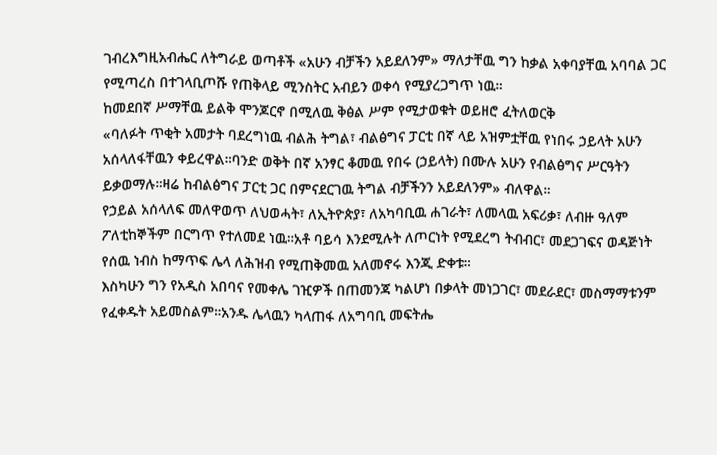ገብረእግዚአብሔር ለትግራይ ወጣቶች «አሁን ብቻችን አይደለንም» ማለታቸዉ ግን ከቃል አቀባያቸዉ አባባል ጋር የሚጣረስ በተገላቢጦሹ የጠቅላይ ሚንስትር አብይን ወቀሳ የሚያረጋግጥ ነዉ።
ከመደበኛ ሥማቸዉ ይልቅ ሞንጆርኖ በሚለዉ ቅፅል ሥም የሚታወቁት ወይዘሮ ፈትለወርቅ
«ባለፉት ጥቂት አመታት ባደረግነዉ ብልሕ ትግል፣ ብልፅግና ፓርቲ በኛ ላይ አዝምቷቸዉ የነበሩ ኃይላት አሁን አሰላለፋቸዉን ቀይረዋል።ባንድ ወቅት በኛ አንፃር ቆመዉ የበሩ (ኃይላት) በሙሉ አሁን የብልፅግና ሥርዓትን ይቃወማሉ።ዛሬ ከብልፅግና ፓርቲ ጋር በምናደርገዉ ትግል ብቻችንን አይደለንም» ብለዋል።
የኃይል አሰላለፍ መለዋወጥ ለህወሓት፣ ለኢትዮጵያ፣ ለአካባቢዉ ሐገራት፣ ለመላዉ አፍሪቃ፣ ለብዙ ዓለም ፖለቲከኞችም በርግጥ የተለመደ ነዉ።አቶ ባይሳ እንደሚሉት ለጦርነት የሚደረግ ትብብር፣ መደጋገፍና ወዳጅነት የሰዉ ነብስ ከማጥፍ ሌላ ለሕዝብ የሚጠቅመዉ አለመኖሩ እንጂ ድቀቱ።
እስካሁን ግን የአዲስ አበባና የመቀሌ ገዢዎች በጠመንጃ ካልሆነ በቃላት መነጋገር፣ መደራደር፣ መስማማቱንም የፈቀዱት አይመስልም።አንዱ ሌላዉን ካላጠፋ ለአግባቢ መፍትሔ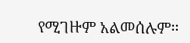የሚገዙም አልመሰሉም።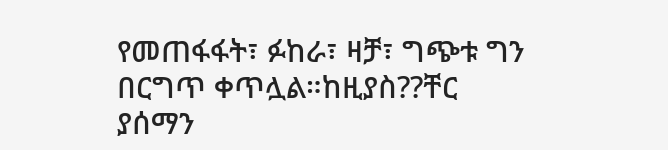የመጠፋፋት፣ ፉከራ፣ ዛቻ፣ ግጭቱ ግን በርግጥ ቀጥሏል።ከዚያስ??ቸር ያሰማን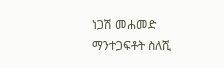ነጋሽ መሐመድ
ማንተጋፍቶት ስለሺ